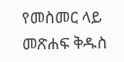የመስመር ላይ መጽሐፍ ቅዱስ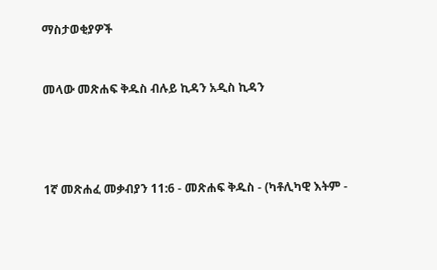ማስታወቂያዎች


መላው መጽሐፍ ቅዱስ ብሉይ ኪዳን አዲስ ኪዳን




1ኛ መጽሐፈ መቃብያን 11:6 - መጽሐፍ ቅዱስ - (ካቶሊካዊ እትም -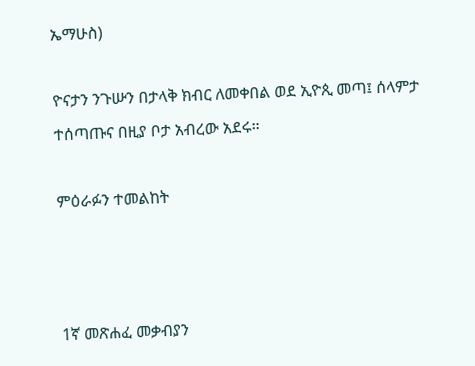ኤማሁስ)

ዮናታን ንጉሡን በታላቅ ክብር ለመቀበል ወደ ኢዮጲ መጣ፤ ሰላምታ ተሰጣጡና በዚያ ቦታ አብረው አደሩ።

ምዕራፉን ተመልከት



1ኛ መጽሐፈ መቃብያን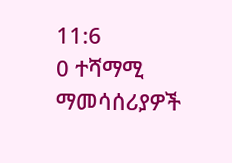11:6
0 ተሻማሚ ማመሳሰሪያዎች